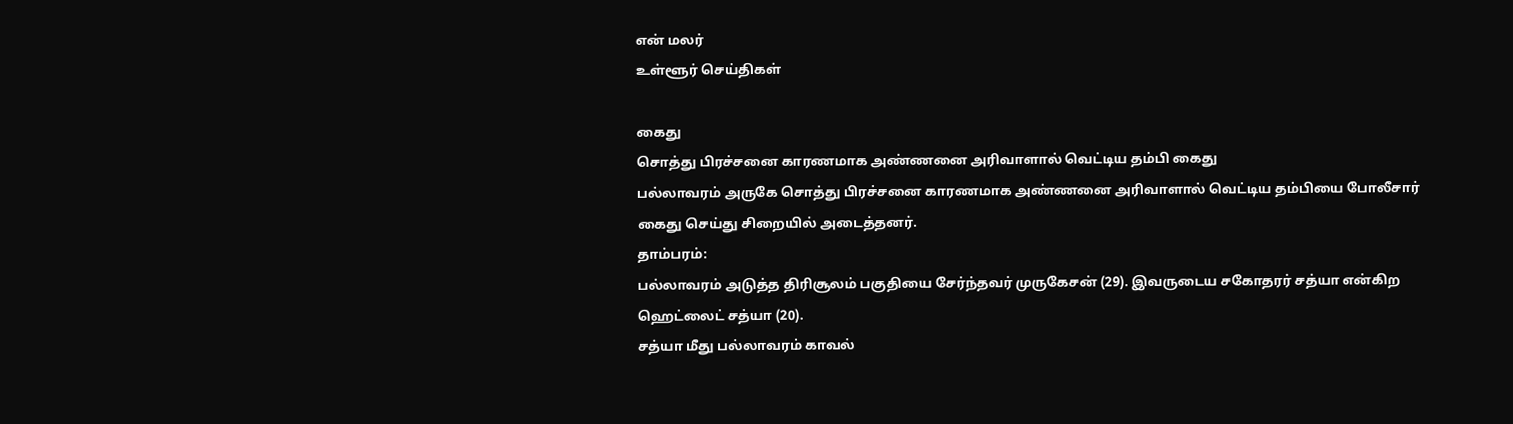என் மலர்
உள்ளூர் செய்திகள்

கைது
சொத்து பிரச்சனை காரணமாக அண்ணனை அரிவாளால் வெட்டிய தம்பி கைது
பல்லாவரம் அருகே சொத்து பிரச்சனை காரணமாக அண்ணனை அரிவாளால் வெட்டிய தம்பியை போலீசார் கைது செய்து சிறையில் அடைத்தனர்.
தாம்பரம்:
பல்லாவரம் அடுத்த திரிசூலம் பகுதியை சேர்ந்தவர் முருகேசன் (29). இவருடைய சகோதரர் சத்யா என்கிற ஹெட்லைட் சத்யா (20).
சத்யா மீது பல்லாவரம் காவல்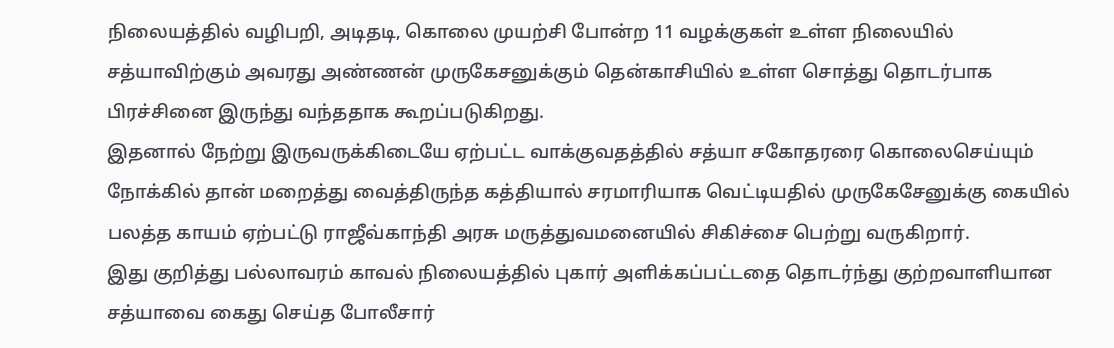நிலையத்தில் வழிபறி, அடிதடி, கொலை முயற்சி போன்ற 11 வழக்குகள் உள்ள நிலையில் சத்யாவிற்கும் அவரது அண்ணன் முருகேசனுக்கும் தென்காசியில் உள்ள சொத்து தொடர்பாக பிரச்சினை இருந்து வந்ததாக கூறப்படுகிறது.
இதனால் நேற்று இருவருக்கிடையே ஏற்பட்ட வாக்குவதத்தில் சத்யா சகோதரரை கொலைசெய்யும் நோக்கில் தான் மறைத்து வைத்திருந்த கத்தியால் சரமாரியாக வெட்டியதில் முருகேசேனுக்கு கையில் பலத்த காயம் ஏற்பட்டு ராஜீவ்காந்தி அரசு மருத்துவமனையில் சிகிச்சை பெற்று வருகிறார்.
இது குறித்து பல்லாவரம் காவல் நிலையத்தில் புகார் அளிக்கப்பட்டதை தொடர்ந்து குற்றவாளியான சத்யாவை கைது செய்த போலீசார்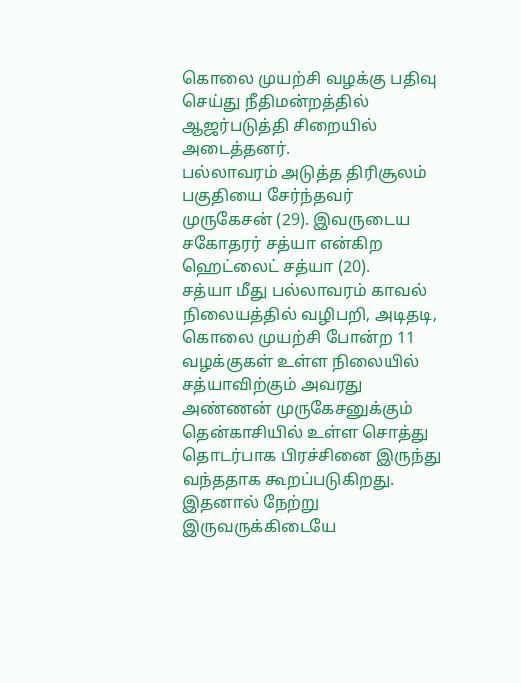கொலை முயற்சி வழக்கு பதிவு செய்து நீதிமன்றத்தில் ஆஜர்படுத்தி சிறையில் அடைத்தனர்.
பல்லாவரம் அடுத்த திரிசூலம் பகுதியை சேர்ந்தவர் முருகேசன் (29). இவருடைய சகோதரர் சத்யா என்கிற ஹெட்லைட் சத்யா (20).
சத்யா மீது பல்லாவரம் காவல் நிலையத்தில் வழிபறி, அடிதடி, கொலை முயற்சி போன்ற 11 வழக்குகள் உள்ள நிலையில் சத்யாவிற்கும் அவரது அண்ணன் முருகேசனுக்கும் தென்காசியில் உள்ள சொத்து தொடர்பாக பிரச்சினை இருந்து வந்ததாக கூறப்படுகிறது.
இதனால் நேற்று இருவருக்கிடையே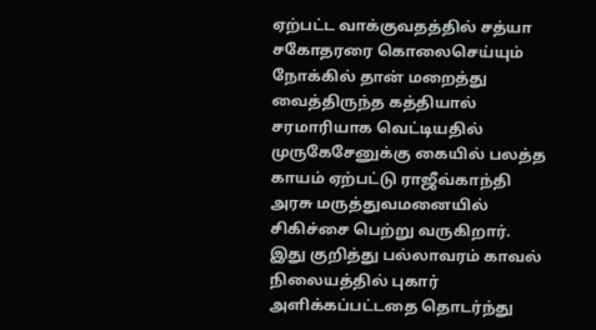ஏற்பட்ட வாக்குவதத்தில் சத்யா சகோதரரை கொலைசெய்யும் நோக்கில் தான் மறைத்து வைத்திருந்த கத்தியால் சரமாரியாக வெட்டியதில் முருகேசேனுக்கு கையில் பலத்த காயம் ஏற்பட்டு ராஜீவ்காந்தி அரசு மருத்துவமனையில் சிகிச்சை பெற்று வருகிறார்.
இது குறித்து பல்லாவரம் காவல் நிலையத்தில் புகார் அளிக்கப்பட்டதை தொடர்ந்து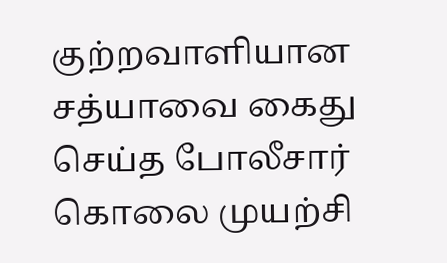குற்றவாளியான சத்யாவை கைது செய்த போலீசார் கொலை முயற்சி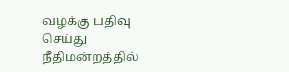வழக்கு பதிவு செய்து நீதிமன்றத்தில்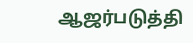ஆஜர்படுத்தி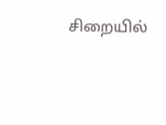சிறையில்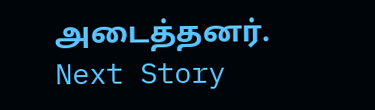அடைத்தனர்.
Next Story